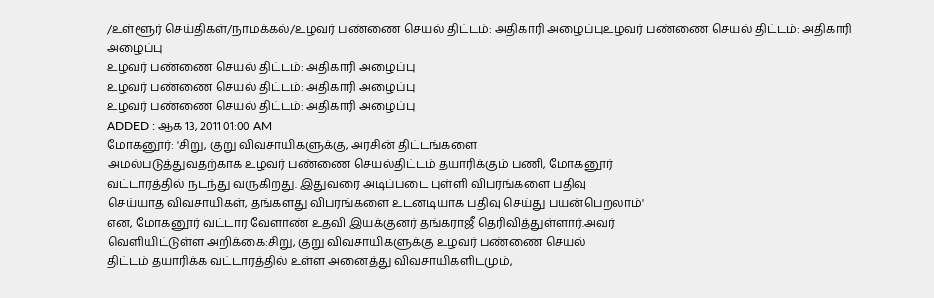/உள்ளூர் செய்திகள்/நாமக்கல்/உழவர் பண்ணை செயல் திட்டம்: அதிகாரி அழைப்புஉழவர் பண்ணை செயல் திட்டம்: அதிகாரி அழைப்பு
உழவர் பண்ணை செயல் திட்டம்: அதிகாரி அழைப்பு
உழவர் பண்ணை செயல் திட்டம்: அதிகாரி அழைப்பு
உழவர் பண்ணை செயல் திட்டம்: அதிகாரி அழைப்பு
ADDED : ஆக 13, 2011 01:00 AM
மோகனூர்: 'சிறு, குறு விவசாயிகளுக்கு, அரசின் திட்டங்களை
அமல்படுத்துவதற்காக உழவர் பண்ணை செயல்திட்டம் தயாரிக்கும் பணி, மோகனூர்
வட்டாரத்தில் நடந்து வருகிறது. இதுவரை அடிப்படை புள்ளி விபரங்களை பதிவு
செய்யாத விவசாயிகள், தங்களது விபரங்களை உடனடியாக பதிவு செய்து பயன்பெறலாம்'
என, மோகனூர் வட்டார வேளாண் உதவி இயக்குனர் தங்கராஜீ தெரிவித்துள்ளார்.அவர்
வெளியிட்டுள்ள அறிக்கை:சிறு, குறு விவசாயிகளுக்கு உழவர் பண்ணை செயல்
திட்டம் தயாரிக்க வட்டாரத்தில் உள்ள அனைத்து விவசாயிகளிடமும்,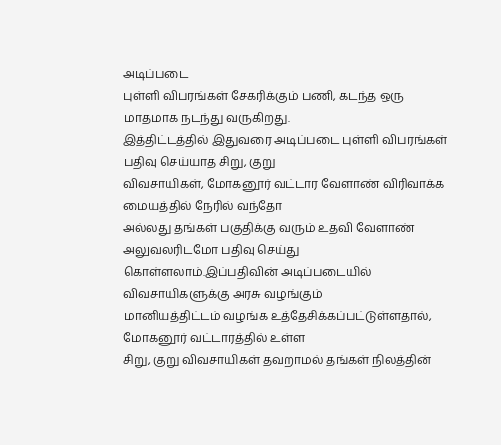அடிப்படை
புள்ளி விபரங்கள் சேகரிக்கும் பணி, கடந்த ஒரு மாதமாக நடந்து வருகிறது.
இத்திட்டத்தில் இதுவரை அடிப்படை புள்ளி விபரங்கள் பதிவு செய்யாத சிறு, குறு
விவசாயிகள், மோகனூர் வட்டார வேளாண் விரிவாக்க மையத்தில் நேரில் வந்தோ
அல்லது தங்கள் பகுதிக்கு வரும் உதவி வேளாண் அலுவலரிடமோ பதிவு செய்து
கொள்ளலாம்.இப்பதிவின் அடிப்படையில் விவசாயிகளுக்கு அரசு வழங்கும்
மானியத்திட்டம் வழங்க உத்தேசிக்கப்பட்டுள்ளதால், மோகனூர் வட்டாரத்தில் உள்ள
சிறு, குறு விவசாயிகள் தவறாமல் தங்கள் நிலத்தின்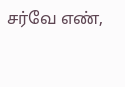சர்வே எண்,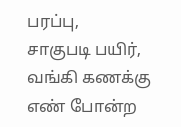பரப்பு,
சாகுபடி பயிர், வங்கி கணக்கு எண் போன்ற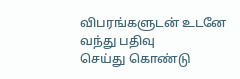விபரங்களுடன் உடனே வந்து பதிவு
செய்து கொண்டு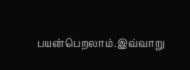பயன்பெறலாம்.இவ்வாறு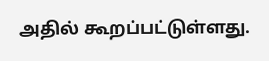அதில் கூறப்பட்டுள்ளது.